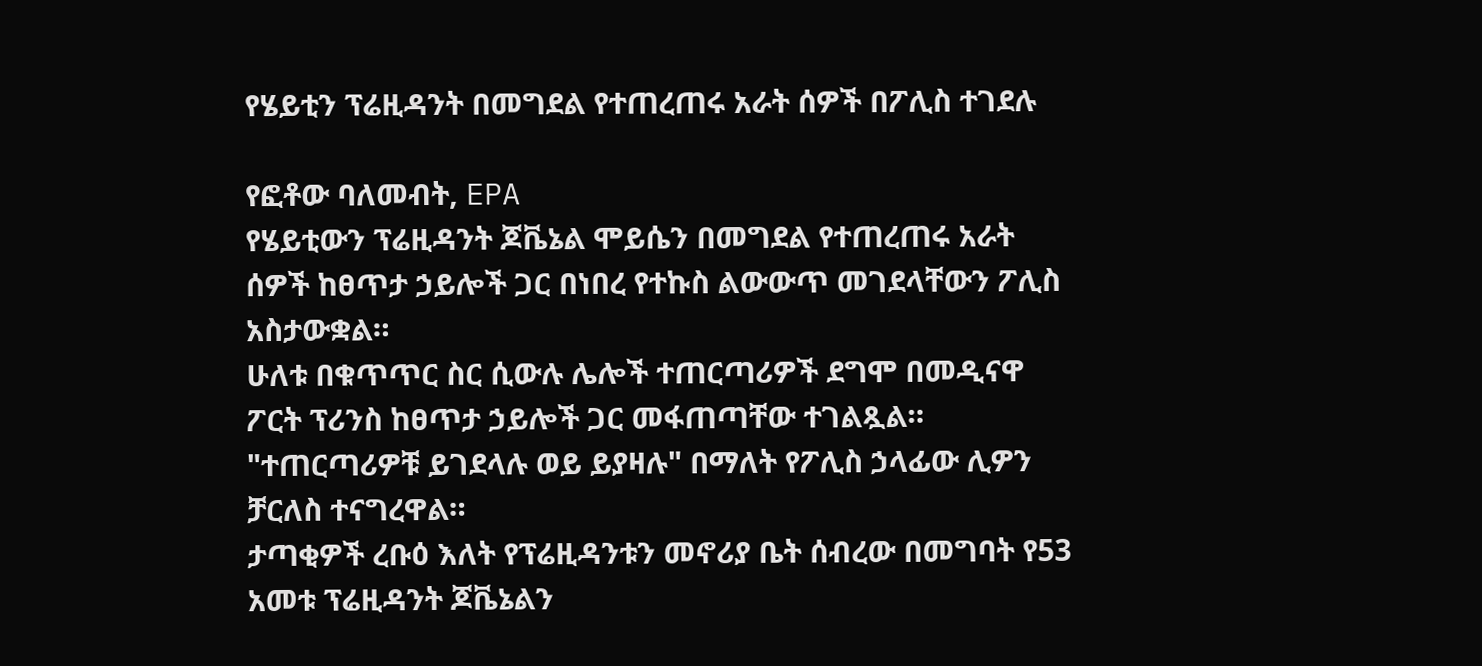የሄይቲን ፕሬዚዳንት በመግደል የተጠረጠሩ አራት ሰዎች በፖሊስ ተገደሉ

የፎቶው ባለመብት, EPA
የሄይቲውን ፕሬዚዳንት ጆቬኔል ሞይሴን በመግደል የተጠረጠሩ አራት ሰዎች ከፀጥታ ኃይሎች ጋር በነበረ የተኩስ ልውውጥ መገደላቸውን ፖሊስ አስታውቋል።
ሁለቱ በቁጥጥር ስር ሲውሉ ሌሎች ተጠርጣሪዎች ደግሞ በመዲናዋ ፖርት ፕሪንስ ከፀጥታ ኃይሎች ጋር መፋጠጣቸው ተገልጿል።
"ተጠርጣሪዎቹ ይገደላሉ ወይ ይያዛሉ" በማለት የፖሊስ ኃላፊው ሊዎን ቻርለስ ተናግረዋል።
ታጣቂዎች ረቡዕ እለት የፕሬዚዳንቱን መኖሪያ ቤት ሰብረው በመግባት የ53 አመቱ ፕሬዚዳንት ጆቬኔልን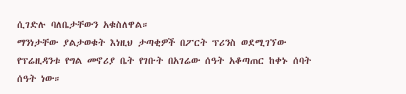ሲገድሉ ባለቤታቸውን አቁስለዋል።
ማንነታቸው ያልታወቁት እነዚህ ታጣቂዎች በፖርት ፕሪንስ ወደሚገኘው የፕሬዚዳንቱ የግል መኖሪያ ቤት የገቡት በአገሬው ሰዓት አቆጣጠር ከቀኑ ሰባት ሰዓት ነው።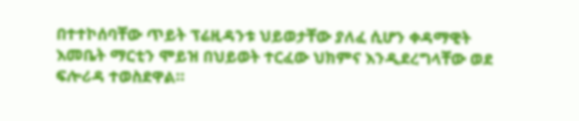በተተኮሰባቸው ጥይት ፕሬዚዳንቱ ህይወታቸው ያለፈ ሲሆን ቀዳማዊት እመቤት ማርቲን ሞይዝ በህይወት ተርፈው ህክምና እንዲደረግላቸው ወደ ፍሎሪዳ ተወስደዋል።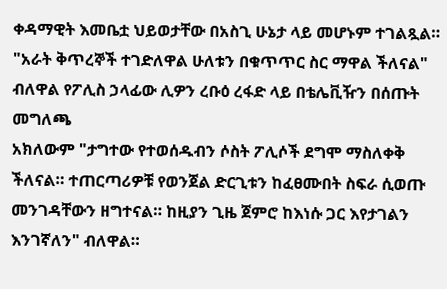ቀዳማዊት እመቤቷ ህይወታቸው በአስጊ ሁኔታ ላይ መሆኑም ተገልጿል።
"አራት ቅጥረኞች ተገድለዋል ሁለቱን በቁጥጥር ስር ማዋል ችለናል" ብለዋል የፖሊስ ኃላፊው ሊዎን ረቡዕ ረፋድ ላይ በቴሌቪዥን በሰጡት መግለጫ
አክለውም "ታግተው የተወሰዱብን ሶስት ፖሊሶች ደግሞ ማስለቀቅ ችለናል። ተጠርጣሪዎቹ የወንጀል ድርጊቱን ከፈፀሙበት ስፍራ ሲወጡ መንገዳቸውን ዘግተናል። ከዚያን ጊዜ ጀምሮ ከእነሱ ጋር እየታገልን እንገኛለን" ብለዋል።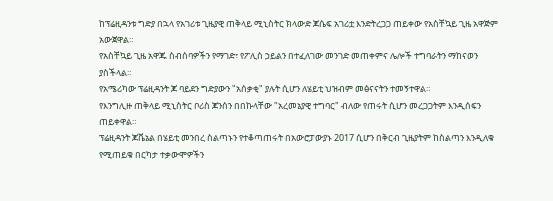ከፕሬዚዳንቱ ግድያ በኋላ የአገሪቱ ጊዜያዊ ጠቅላይ ሚኒስትር ክላውድ ጆሴፍ አገሪቷ እንድትረጋጋ ጠይቀው የአስቸኳይ ጊዜ አዋጅም አውጀዋል።
የአስቸኳይ ጊዜ አዋጁ ስብሰባዎችን የማገድ፣ የፖሊስ ኃይልን በተፈለገው መንገድ መጠቀምና ሌሎች ተግባራትን ማከናወን ያስችላል።
የአሜሪካው ፕሬዚዳንት ጆ ባይደን ግድያውን "አሰቃቂ" ያሉት ሲሆን ለሄይቲ ህዝብም መፅናናትን ተመኝተዋል።
የእንግሊዙ ጠቅላይ ሚኒስትር ቦሪስ ጆንሰን በበኩላቸው "አረመኔያዊ ተግባር" ብለው የጠሩት ሲሆን መረጋጋትም እንዲሰፍን ጠይቀዋል።
ፕሬዚዳንት ጆቬኔል በሄይቲ መንበረ ስልጣኑን የተቆጣጠሩት በአውሮፓውያኑ 2017 ሲሆን በቅርብ ጊዜያትም ከስልጣን እንዲለቁ የሚጠይቁ በርካታ ተቃውሞዎችን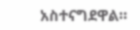አስተናግደዋል።